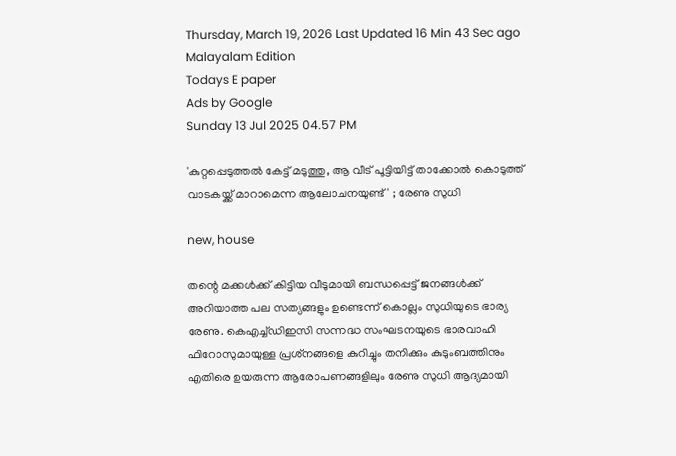Thursday, March 19, 2026 Last Updated 16 Min 43 Sec ago Malayalam Edition
Todays E paper
Ads by Google
Sunday 13 Jul 2025 04.57 PM

'കുറ്റപ്പെടുത്തല്‍ കേട്ട് മടുത്തു, ആ വീട് പൂട്ടിയിട്ട് താക്കോല്‍ കൊടുത്ത് വാടകയ്ക്ക് മാറാമെന്ന ആലോചനയുണ്ട്' ; രേണു സുധി

new, house

തന്റെ മക്കള്‍ക്ക് കിട്ടിയ വീടുമായി ബന്ധപ്പെട്ട് ജനങ്ങള്‍ക്ക് അറിയാത്ത പല സത്യങ്ങളും ഉണ്ടെന്ന് കൊല്ലം സുധിയുടെ ഭാര്യ രേണു. കെഎച്ച്ഡിഇസി സന്നദ്ധ സംഘടനയുടെ ഭാരവാഹി ഫിറോസുമായുള്ള പ്രശ്‌നങ്ങളെ കുറിച്ചും തനിക്കും കുടുംബത്തിനും എതിരെ ഉയരുന്ന ആരോപണങ്ങളിലും രേണു സുധി ആദ്യമായി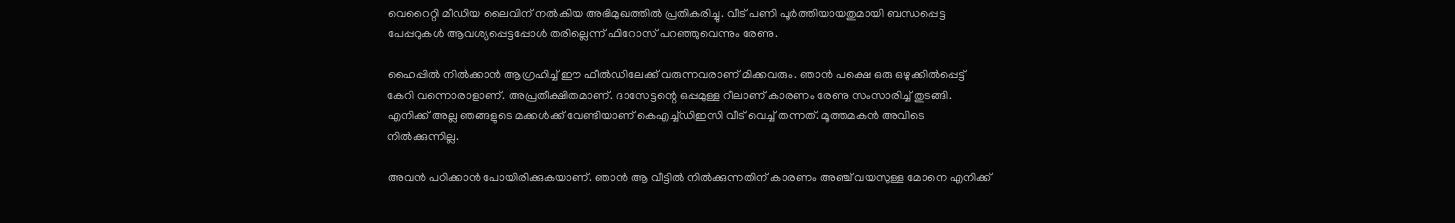വെറൈറ്റി മീഡിയ ലൈവിന് നല്‍കിയ അഭിമുഖത്തില്‍ പ്രതികരിച്ചു. വീട് പണി പൂര്‍ത്തിയായതുമായി ബന്ധപ്പെട്ട പേപ്പറുകള്‍ ആവശ്യപ്പെട്ടപ്പോള്‍ തരില്ലെന്ന് ഫിറോസ് പറഞ്ഞുവെന്നും രേണു.

ഹൈപ്പില്‍ നില്‍ക്കാന്‍ ആഗ്രഹിച്ച് ഈ ഫീല്‍ഡിലേക്ക് വരുന്നവരാണ് മിക്കവരും. ഞാന്‍ പക്ഷെ ഒരു ഒഴുക്കില്‍പ്പെട്ട് കേറി വന്നൊരാളാണ്. അപ്രതീക്ഷിതമാണ്. ദാസേട്ടന്റെ ഒപ്പമുള്ള റീലാണ് കാരണം രേണു സംസാരിച്ച് തുടങ്ങി. എനിക്ക് അല്ല ഞങ്ങളുടെ മക്കള്‍ക്ക് വേണ്ടിയാണ് കെഎച്ച്ഡിഇസി വീട് വെച്ച് തന്നത്. മൂത്തമകന്‍ അവിടെ നില്‍ക്കുന്നില്ല.

അവന്‍ പഠിക്കാന്‍ പോയിരിക്കുകയാണ്. ഞാന്‍ ആ വീട്ടില്‍ നില്‍ക്കുന്നതിന് കാരണം അഞ്ച് വയസുള്ള മോനെ എനിക്ക്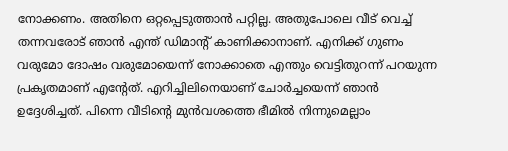നോക്കണം. അതിനെ ഒറ്റപ്പെടുത്താന്‍ പറ്റില്ല. അതുപോലെ വീട് വെച്ച് തന്നവരോട് ഞാന്‍ എന്ത് ഡിമാന്റ് കാണിക്കാനാണ്. എനിക്ക് ഗുണം വരുമോ ദോഷം വരുമോയെന്ന് നോക്കാതെ എന്തും വെട്ടിതുറന്ന് പറയുന്ന പ്രകൃതമാണ് എന്റേത്. എറിച്ചിലിനെയാണ് ചോര്‍ച്ചയെന്ന് ഞാന്‍ ഉദ്ദേശിച്ചത്. പിന്നെ വീടിന്റെ മുന്‍വശത്തെ ഭീമില്‍ നിന്നുമെല്ലാം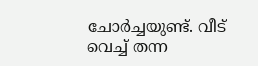ചോര്‍ച്ചയുണ്ട്. വീട് വെച്ച് തന്ന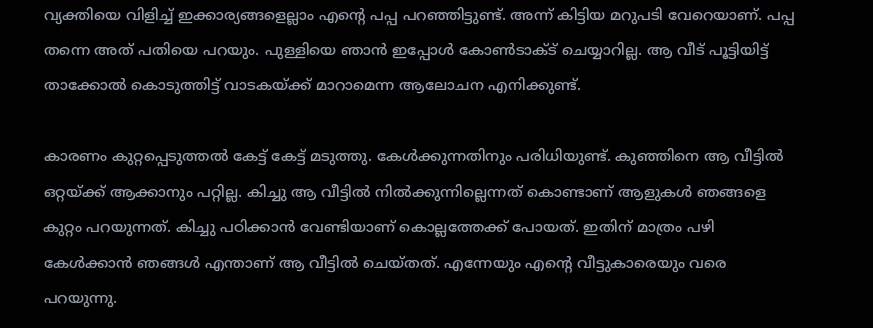വ്യക്തിയെ വിളിച്ച് ഇക്കാര്യങ്ങളെല്ലാം എന്റെ പപ്പ പറഞ്ഞിട്ടുണ്ട്. അന്ന് കിട്ടിയ മറുപടി വേറെയാണ്. പപ്പ തന്നെ അത് പതിയെ പറയും. പുള്ളിയെ ഞാന്‍ ഇപ്പോള്‍ കോണ്‍ടാക്ട് ചെയ്യാറില്ല. ആ വീട് പൂട്ടിയിട്ട് താക്കോല്‍ കൊടുത്തിട്ട് വാടകയ്ക്ക് മാറാമെന്ന ആലോചന എനിക്കുണ്ട്.

കാരണം കുറ്റപ്പെടുത്തല്‍ കേട്ട് കേട്ട് മടുത്തു. കേള്‍ക്കുന്നതിനും പരിധിയുണ്ട്. കുഞ്ഞിനെ ആ വീട്ടില്‍ ഒറ്റയ്ക്ക് ആക്കാനും പറ്റില്ല. കിച്ചു ആ വീട്ടില്‍ നില്‍ക്കുന്നില്ലെന്നത് കൊണ്ടാണ് ആളുകള്‍ ഞങ്ങളെ കുറ്റം പറയുന്നത്. കിച്ചു പഠിക്കാന്‍ വേണ്ടിയാണ് കൊല്ലത്തേക്ക് പോയത്. ഇതിന് മാത്രം പഴി കേള്‍ക്കാന്‍ ഞങ്ങള്‍ എന്താണ് ആ വീട്ടില്‍ ചെയ്തത്. എന്നേയും എന്റെ വീട്ടുകാരെയും വരെ പറയുന്നു.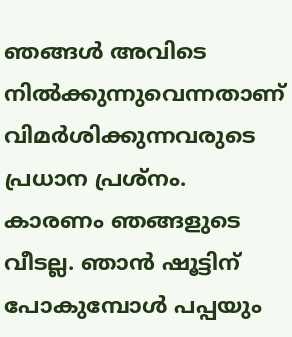ഞങ്ങള്‍ അവിടെ നില്‍ക്കുന്നുവെന്നതാണ് വിമര്‍ശിക്കുന്നവരുടെ പ്രധാന പ്രശ്‌നം. കാരണം ഞങ്ങളുടെ വീടല്ല. ഞാന്‍ ഷൂട്ടിന് പോകുമ്പോള്‍ പപ്പയും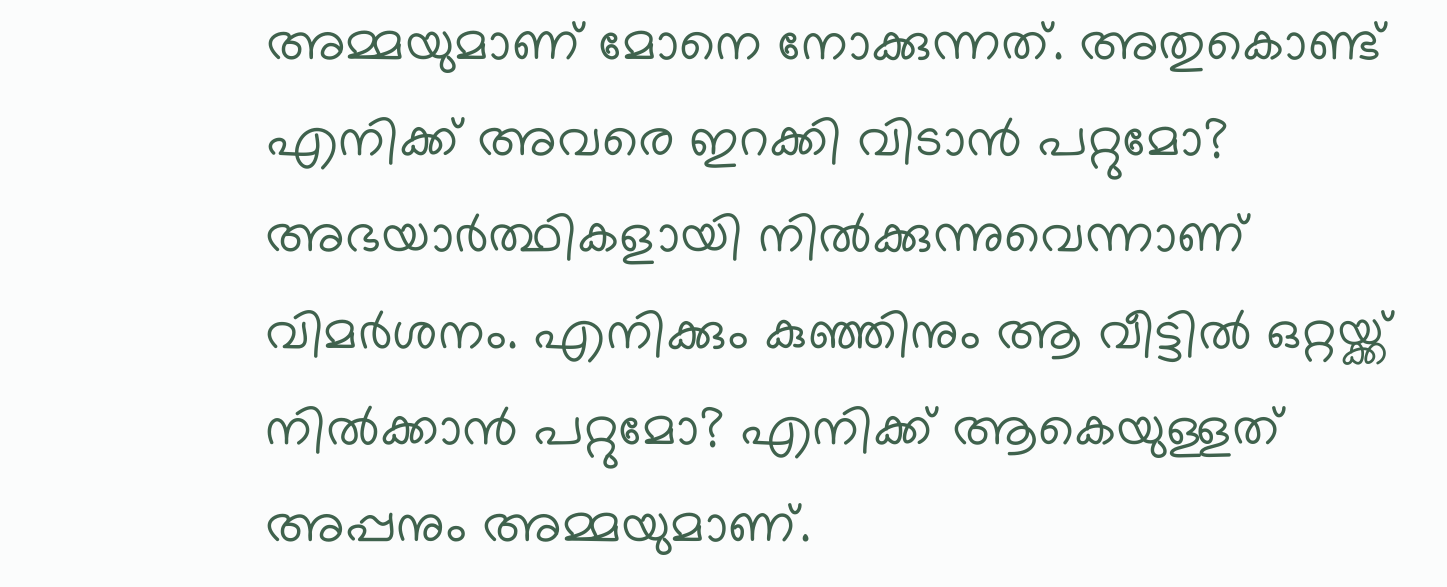അമ്മയുമാണ് മോനെ നോക്കുന്നത്. അതുകൊണ്ട് എനിക്ക് അവരെ ഇറക്കി വിടാന്‍ പറ്റുമോ? അഭയാര്‍ത്ഥികളായി നില്‍ക്കുന്നുവെന്നാണ് വിമര്‍ശനം. എനിക്കും കുഞ്ഞിനും ആ വീട്ടില്‍ ഒറ്റയ്ക്ക് നില്‍ക്കാന്‍ പറ്റുമോ? എനിക്ക് ആകെയുള്ളത് അപ്പനും അമ്മയുമാണ്.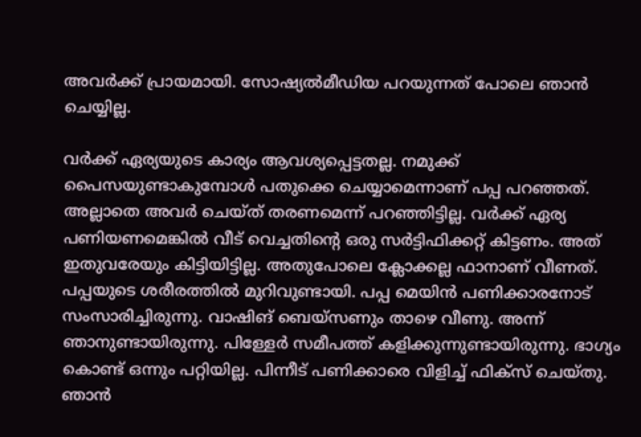അവര്‍ക്ക് പ്രായമായി. സോഷ്യല്‍മീഡിയ പറയുന്നത് പോലെ ഞാന്‍ ചെയ്യില്ല.

വര്‍ക്ക് ഏര്യയുടെ കാര്യം ആവശ്യപ്പെട്ടതല്ല. നമുക്ക് പൈസയുണ്ടാകുമ്പോള്‍ പതുക്കെ ചെയ്യാമെന്നാണ് പപ്പ പറഞ്ഞത്. അല്ലാതെ അവര്‍ ചെയ്ത് തരണമെന്ന് പറഞ്ഞിട്ടില്ല. വര്‍ക്ക് ഏര്യ പണിയണമെങ്കില്‍ വീട് വെച്ചതിന്റെ ഒരു സര്‍ട്ടിഫിക്കറ്റ് കിട്ടണം. അത് ഇതുവരേയും കിട്ടിയിട്ടില്ല. അതുപോലെ ക്ലോക്കല്ല ഫാനാണ് വീണത്. പപ്പയുടെ ശരീരത്തില്‍ മുറിവുണ്ടായി. പപ്പ മെയിന്‍ പണിക്കാരനോട് സംസാരിച്ചിരുന്നു. വാഷിങ് ബെയ്‌സണും താഴെ വീണു. അന്ന് ഞാനുണ്ടായിരുന്നു. പിള്ളേര്‍ സമീപത്ത് കളിക്കുന്നുണ്ടായിരുന്നു. ഭാഗ്യം കൊണ്ട് ഒന്നും പറ്റിയില്ല. പിന്നീട് പണിക്കാരെ വിളിച്ച് ഫിക്‌സ് ചെയ്തു. ഞാന്‍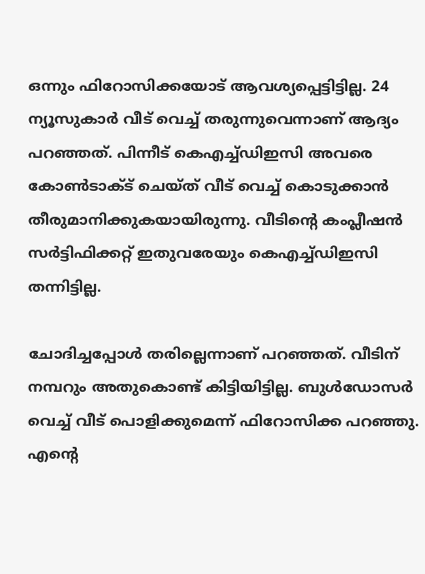ഒന്നും ഫിറോസിക്കയോട് ആവശ്യപ്പെട്ടിട്ടില്ല. 24 ന്യൂസുകാര്‍ വീട് വെച്ച് തരുന്നുവെന്നാണ് ആദ്യം പറഞ്ഞത്. പിന്നീട് കെഎച്ച്ഡിഇസി അവരെ കോണ്‍ടാക്ട് ചെയ്ത് വീട് വെച്ച് കൊടുക്കാന്‍ തീരുമാനിക്കുകയായിരുന്നു. വീടിന്റെ കംപ്ലീഷന്‍ സര്‍ട്ടിഫിക്കറ്റ് ഇതുവരേയും കെഎച്ച്ഡിഇസി തന്നിട്ടില്ല.

ചോദിച്ചപ്പോള്‍ തരില്ലെന്നാണ് പറഞ്ഞത്. വീടിന് നമ്പറും അതുകൊണ്ട് കിട്ടിയിട്ടില്ല. ബുള്‍ഡോസര്‍ വെച്ച് വീട് പൊളിക്കുമെന്ന് ഫിറോസിക്ക പറഞ്ഞു. എന്റെ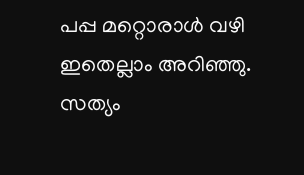പപ്പ മറ്റൊരാള്‍ വഴി ഇതെല്ലാം അറിഞ്ഞു. സത്യം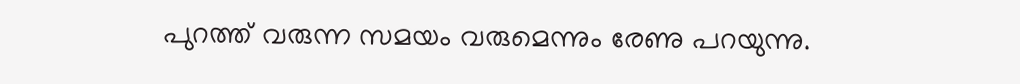പുറത്ത് വരുന്ന സമയം വരുമെന്നും രേണു പറയുന്നു.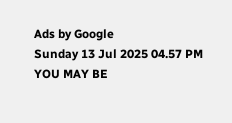Ads by Google
Sunday 13 Jul 2025 04.57 PM
YOU MAY BE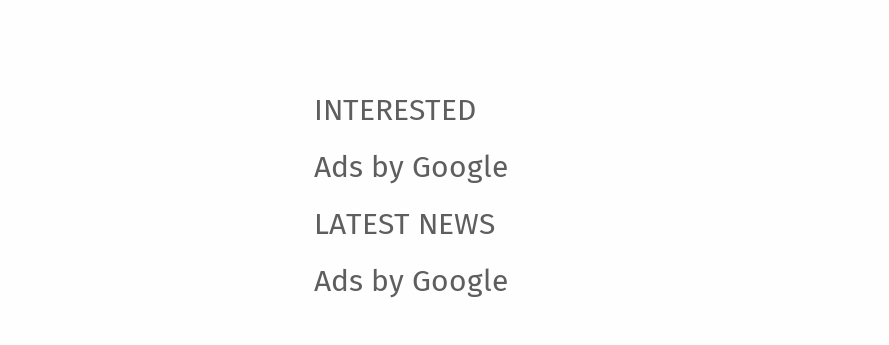INTERESTED
Ads by Google
LATEST NEWS
Ads by Google